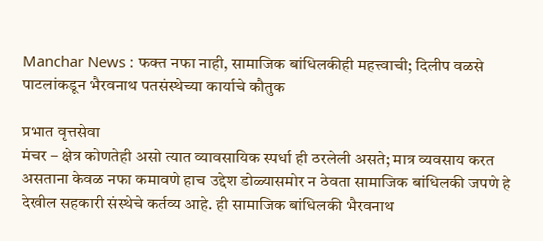Manchar News : फक्त नफा नाही, सामाजिक बांधिलकीही महत्त्वाची; दिलीप वळसे पाटलांकडून भैरवनाथ पतसंस्थेच्या कार्याचे कौतुक

प्रभात वृत्तसेवा
मंचर – क्षेत्र कोणतेही असो त्यात व्यावसायिक स्पर्धा ही ठरलेली असते; मात्र व्यवसाय करत असताना केवळ नफा कमावणे हाच उद्देश डोळ्यासमोर न ठेवता सामाजिक बांधिलकी जपणे हे देखील सहकारी संस्थेचे कर्तव्य आहे. ही सामाजिक बांधिलकी भैरवनाथ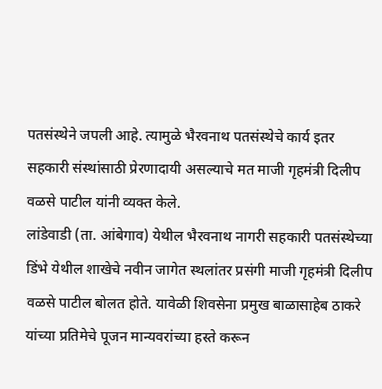पतसंस्थेने जपली आहे. त्यामुळे भैरवनाथ पतसंस्थेचे कार्य इतर सहकारी संस्थांसाठी प्रेरणादायी असल्याचे मत माजी गृहमंत्री दिलीप वळसे पाटील यांनी व्यक्त केले.
लांडेवाडी (ता. आंबेगाव) येथील भैरवनाथ नागरी सहकारी पतसंस्थेच्या डिंभे येथील शाखेचे नवीन जागेत स्थलांतर प्रसंगी माजी गृहमंत्री दिलीप वळसे पाटील बोलत होते. यावेळी शिवसेना प्रमुख बाळासाहेब ठाकरे यांच्या प्रतिमेचे पूजन मान्यवरांच्या हस्ते करून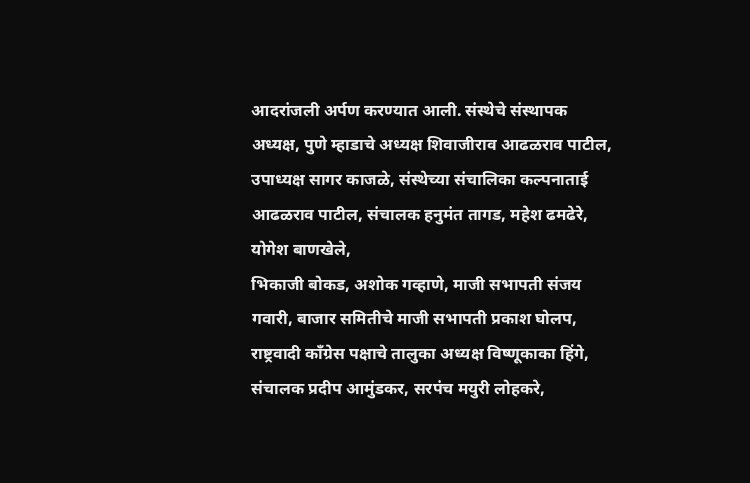आदरांजली अर्पण करण्यात आली. संस्थेचे संस्थापक अध्यक्ष, पुणे म्हाडाचे अध्यक्ष शिवाजीराव आढळराव पाटील, उपाध्यक्ष सागर काजळे, संस्थेच्या संचालिका कल्पनाताई आढळराव पाटील, संचालक हनुमंत तागड, महेश ढमढेरे, योगेश बाणखेले,
भिकाजी बोकड, अशोक गव्हाणे, माजी सभापती संजय गवारी, बाजार समितीचे माजी सभापती प्रकाश घोलप, राष्ट्रवादी काँग्रेस पक्षाचे तालुका अध्यक्ष विष्णूकाका हिंगे, संचालक प्रदीप आमुंडकर, सरपंच मयुरी लोहकरे,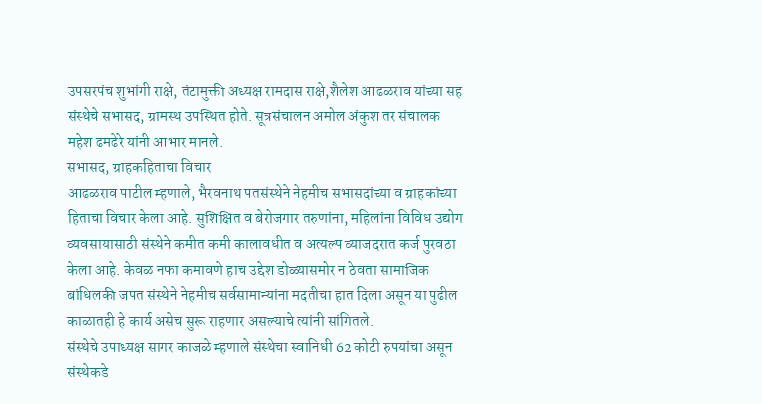उपसरपंच शुभांगी राक्षे, तंटामुक्ती अध्यक्ष रामदास राक्षे,शैलेश आढळराव यांच्या सह संस्थेचे सभासद, ग्रामस्थ उपस्थित होते. सूत्रसंचालन अमोल अंकुश तर संचालक महेश ढमढेरे यांनी आभार मानले.
सभासद, ग्राहकहिताचा विचार
आढळराव पाटील म्हणाले, भैरवनाथ पतसंस्थेने नेहमीच सभासदांच्या व ग्राहकांच्या हिताचा विचार केला आहे. सुशिक्षित व बेरोजगार तरुणांना, महिलांना विविध उद्योग व्यवसायासाठी संस्थेने कमीत कमी कालावधीत व अत्यल्प व्याजदरात कर्ज पुरवठा केला आहे. केवळ नफा कमावणे हाच उद्देश डोळ्यासमोर न ठेवता सामाजिक बांधिलकी जपत संस्थेने नेहमीच सर्वसामान्यांना मदतीचा हात दिला असून या पुढील काळातही हे कार्य असेच सुरू राहणार असल्याचे त्यांनी सांगितले.
संस्थेचे उपाध्यक्ष सागर काजळे म्हणाले संस्थेचा स्वानिधी 62 कोटी रुपयांचा असून संस्थेकडे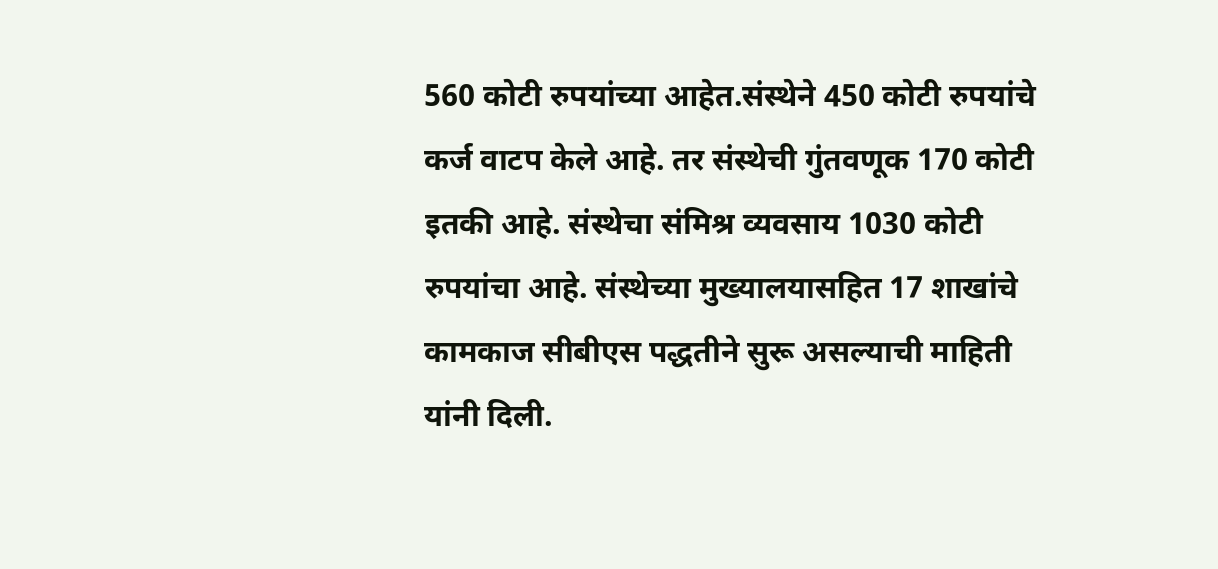560 कोटी रुपयांच्या आहेत.संस्थेने 450 कोटी रुपयांचे कर्ज वाटप केले आहे. तर संस्थेची गुंतवणूक 170 कोटी इतकी आहे. संस्थेचा संमिश्र व्यवसाय 1030 कोटी रुपयांचा आहे. संस्थेच्या मुख्यालयासहित 17 शाखांचे कामकाज सीबीएस पद्धतीने सुरू असल्याची माहिती यांनी दिली.